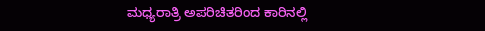ಮಧ್ಯರಾತ್ರಿ ಅಪರಿಚಿತರಿಂದ ಕಾರಿನಲ್ಲಿ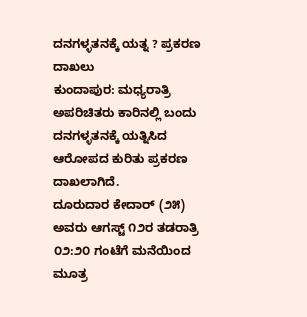ದನಗಳ್ಳತನಕ್ಕೆ ಯತ್ನ ? ಪ್ರಕರಣ ದಾಖಲು
ಕುಂದಾಪುರ: ಮಧ್ಯರಾತ್ರಿ ಅಪರಿಚಿತರು ಕಾರಿನಲ್ಲಿ ಬಂದು ದನಗಳ್ಳತನಕ್ಕೆ ಯತ್ನಿಸಿದ ಆರೋಪದ ಕುರಿತು ಪ್ರಕರಣ ದಾಖಲಾಗಿದೆ.
ದೂರುದಾರ ಕೇದಾರ್ (೨೫) ಅವರು ಆಗಸ್ಟ್ ೧೨ರ ತಡರಾತ್ರಿ ೦೨:೨೦ ಗಂಟೆಗೆ ಮನೆಯಿಂದ ಮೂತ್ರ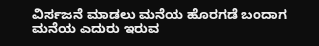ವಿರ್ಸಜನೆ ಮಾಡಲು ಮನೆಯ ಹೊರಗಡೆ ಬಂದಾಗ ಮನೆಯ ಎದುರು ಇರುವ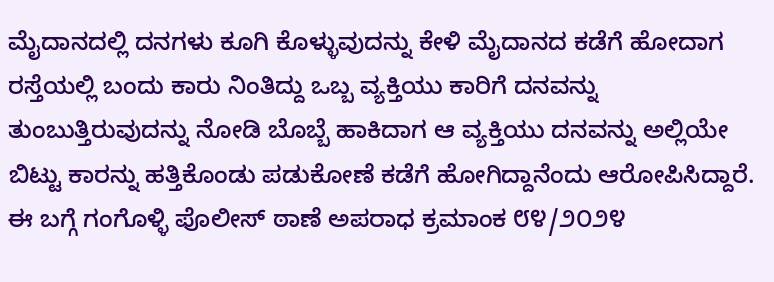ಮೈದಾನದಲ್ಲಿ ದನಗಳು ಕೂಗಿ ಕೊಳ್ಳುವುದನ್ನು ಕೇಳಿ ಮೈದಾನದ ಕಡೆಗೆ ಹೋದಾಗ ರಸ್ತೆಯಲ್ಲಿ ಬಂದು ಕಾರು ನಿಂತಿದ್ದು ಒಬ್ಬ ವ್ಯಕ್ತಿಯು ಕಾರಿಗೆ ದನವನ್ನು ತುಂಬುತ್ತಿರುವುದನ್ನು ನೋಡಿ ಬೊಬ್ಬೆ ಹಾಕಿದಾಗ ಆ ವ್ಯಕ್ತಿಯು ದನವನ್ನು ಅಲ್ಲಿಯೇ ಬಿಟ್ಟು ಕಾರನ್ನು ಹತ್ತಿಕೊಂಡು ಪಡುಕೋಣೆ ಕಡೆಗೆ ಹೋಗಿದ್ದಾನೆಂದು ಆರೋಪಿಸಿದ್ದಾರೆ.
ಈ ಬಗ್ಗೆ ಗಂಗೊಳ್ಳಿ ಪೊಲೀಸ್ ಠಾಣೆ ಅಪರಾಧ ಕ್ರಮಾಂಕ ೮೪/೨೦೨೪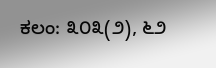ಕಲಂ: ೩೦೩(೨), ೬೨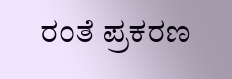ರಂತೆ ಪ್ರಕರಣ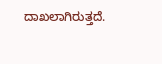ದಾಖಲಾಗಿರುತ್ತದೆ.